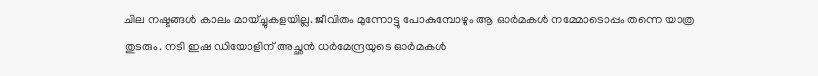ചില നഷ്ടങ്ങൾ കാലം മായ്ച്ചുകളയില്ല. ജീവിതം മുന്നോട്ടു പോകുമ്പോഴും ആ ഓർമകൾ നമ്മോടൊപ്പം തന്നെ യാത്ര തുടരും. നടി ഇഷ ഡിയോളിന് അച്ഛൻ ധർമേന്ദ്രയുടെ ഓർമകൾ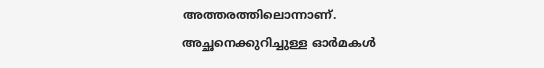അത്തരത്തിലൊന്നാണ്. അച്ഛനെക്കുറിച്ചുള്ള ഓർമകൾ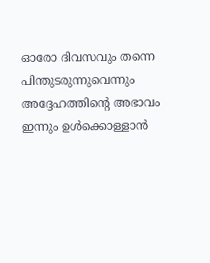ഓരോ ദിവസവും തന്നെ പിന്തുടരുന്നുവെന്നും അദ്ദേഹത്തിന്റെ അഭാവം ഇന്നും ഉൾക്കൊള്ളാൻ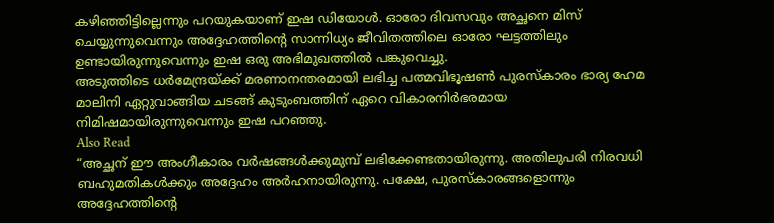കഴിഞ്ഞിട്ടില്ലെന്നും പറയുകയാണ് ഇഷ ഡിയോൾ. ഓരോ ദിവസവും അച്ഛനെ മിസ് ചെയ്യുന്നുവെന്നും അദ്ദേഹത്തിന്റെ സാന്നിധ്യം ജീവിതത്തിലെ ഓരോ ഘട്ടത്തിലും ഉണ്ടായിരുന്നുവെന്നും ഇഷ ഒരു അഭിമുഖത്തിൽ പങ്കുവെച്ചു.
അടുത്തിടെ ധർമേന്ദ്രയ്ക്ക് മരണാനന്തരമായി ലഭിച്ച പത്മവിഭൂഷൺ പുരസ്കാരം ഭാര്യ ഹേമ മാലിനി ഏറ്റുവാങ്ങിയ ചടങ്ങ് കുടുംബത്തിന് ഏറെ വികാരനിർഭരമായ നിമിഷമായിരുന്നുവെന്നും ഇഷ പറഞ്ഞു.
Also Read
“അച്ഛന് ഈ അംഗീകാരം വർഷങ്ങൾക്കുമുമ്പ് ലഭിക്കേണ്ടതായിരുന്നു. അതിലുപരി നിരവധി ബഹുമതികൾക്കും അദ്ദേഹം അർഹനായിരുന്നു. പക്ഷേ, പുരസ്കാരങ്ങളൊന്നും അദ്ദേഹത്തിന്റെ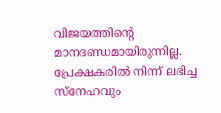വിജയത്തിന്റെ മാനദണ്ഡമായിരുന്നില്ല. പ്രേക്ഷകരിൽ നിന്ന് ലഭിച്ച സ്നേഹവും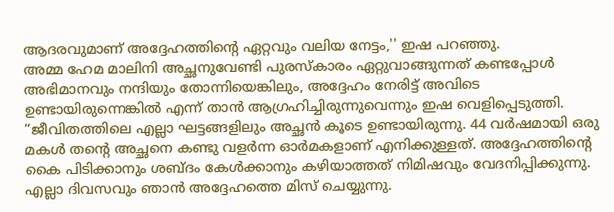ആദരവുമാണ് അദ്ദേഹത്തിന്റെ ഏറ്റവും വലിയ നേട്ടം,'' ഇഷ പറഞ്ഞു.
അമ്മ ഹേമ മാലിനി അച്ഛനുവേണ്ടി പുരസ്കാരം ഏറ്റുവാങ്ങുന്നത് കണ്ടപ്പോൾ അഭിമാനവും നന്ദിയും തോന്നിയെങ്കിലും, അദ്ദേഹം നേരിട്ട് അവിടെ ഉണ്ടായിരുന്നെങ്കിൽ എന്ന് താൻ ആഗ്രഹിച്ചിരുന്നുവെന്നും ഇഷ വെളിപ്പെടുത്തി. “ജീവിതത്തിലെ എല്ലാ ഘട്ടങ്ങളിലും അച്ഛൻ കൂടെ ഉണ്ടായിരുന്നു. 44 വർഷമായി ഒരു മകൾ തന്റെ അച്ഛനെ കണ്ടു വളർന്ന ഓർമകളാണ് എനിക്കുള്ളത്. അദ്ദേഹത്തിന്റെ കൈ പിടിക്കാനും ശബ്ദം കേൾക്കാനും കഴിയാത്തത് നിമിഷവും വേദനിപ്പിക്കുന്നു. എല്ലാ ദിവസവും ഞാൻ അദ്ദേഹത്തെ മിസ് ചെയ്യുന്നു.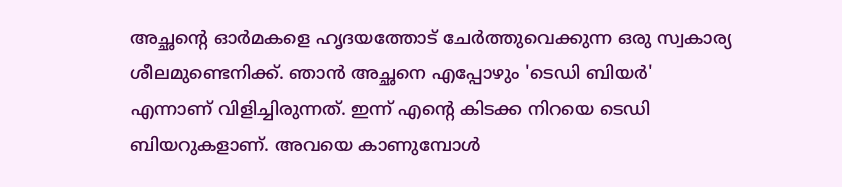അച്ഛന്റെ ഓർമകളെ ഹൃദയത്തോട് ചേർത്തുവെക്കുന്ന ഒരു സ്വകാര്യ ശീലമുണ്ടെനിക്ക്. ഞാൻ അച്ഛനെ എപ്പോഴും 'ടെഡി ബിയർ' എന്നാണ് വിളിച്ചിരുന്നത്. ഇന്ന് എന്റെ കിടക്ക നിറയെ ടെഡി ബിയറുകളാണ്. അവയെ കാണുമ്പോൾ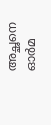അച്ഛനെ ഓർമ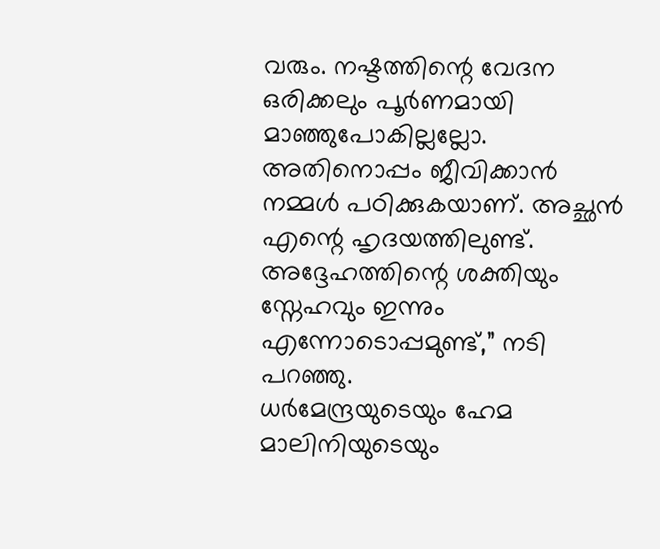വരും. നഷ്ടത്തിന്റെ വേദന ഒരിക്കലും പൂർണമായി മാഞ്ഞുപോകില്ലല്ലോ. അതിനൊപ്പം ജീവിക്കാൻ നമ്മൾ പഠിക്കുകയാണ്. അച്ഛൻ എന്റെ ഹൃദയത്തിലുണ്ട്. അദ്ദേഹത്തിന്റെ ശക്തിയും സ്നേഹവും ഇന്നും എന്നോടൊപ്പമുണ്ട്,” നടി പറഞ്ഞു.
ധർമേന്ദ്രയുടെയും ഹേമ മാലിനിയുടെയും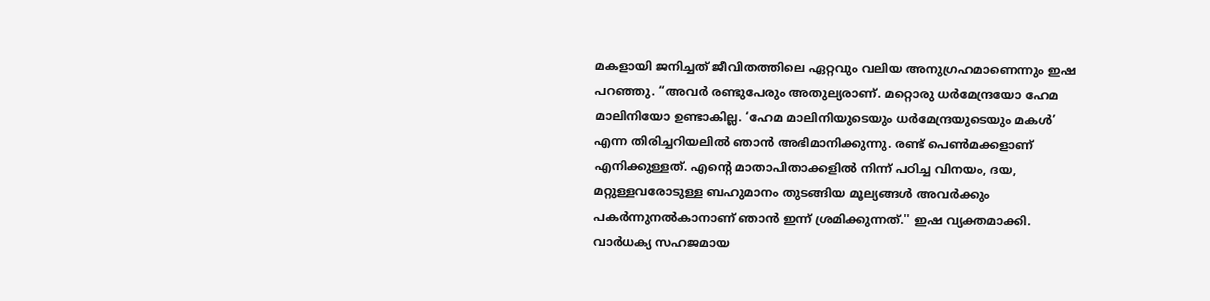മകളായി ജനിച്ചത് ജീവിതത്തിലെ ഏറ്റവും വലിയ അനുഗ്രഹമാണെന്നും ഇഷ പറഞ്ഞു. “അവർ രണ്ടുപേരും അതുല്യരാണ്. മറ്റൊരു ധർമേന്ദ്രയോ ഹേമ മാലിനിയോ ഉണ്ടാകില്ല. ‘ഹേമ മാലിനിയുടെയും ധർമേന്ദ്രയുടെയും മകൾ’ എന്ന തിരിച്ചറിയലിൽ ഞാൻ അഭിമാനിക്കുന്നു. രണ്ട് പെൺമക്കളാണ് എനിക്കുള്ളത്. എന്റെ മാതാപിതാക്കളിൽ നിന്ന് പഠിച്ച വിനയം, ദയ, മറ്റുള്ളവരോടുള്ള ബഹുമാനം തുടങ്ങിയ മൂല്യങ്ങൾ അവർക്കും പകർന്നുനൽകാനാണ് ഞാൻ ഇന്ന് ശ്രമിക്കുന്നത്.'' ഇഷ വ്യക്തമാക്കി. വാർധക്യ സഹജമായ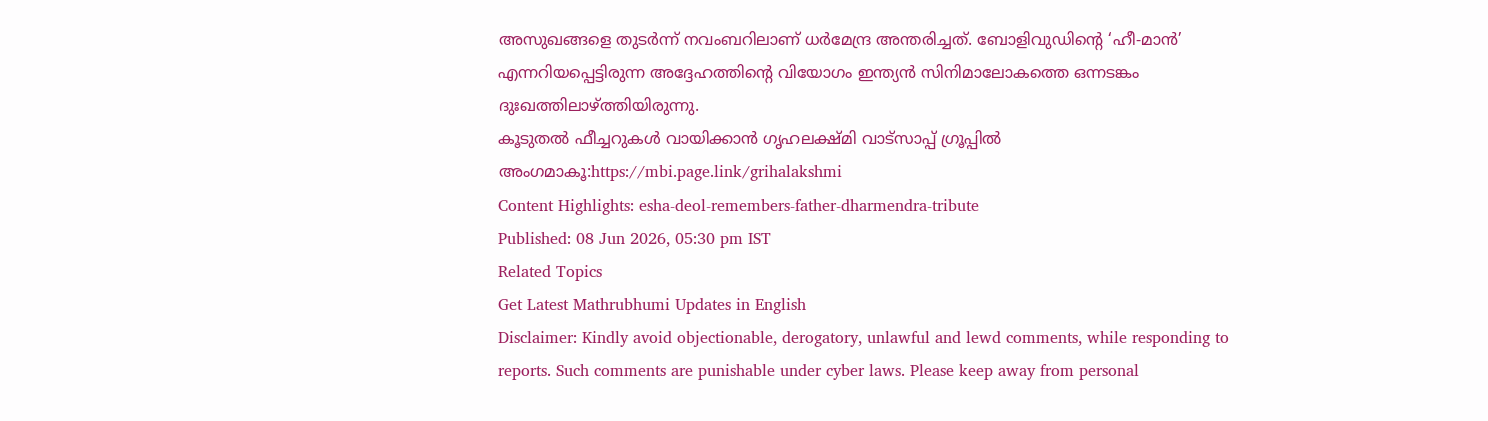അസുഖങ്ങളെ തുടർന്ന് നവംബറിലാണ് ധർമേന്ദ്ര അന്തരിച്ചത്. ബോളിവുഡിന്റെ ‘ഹീ-മാൻ’ എന്നറിയപ്പെട്ടിരുന്ന അദ്ദേഹത്തിന്റെ വിയോഗം ഇന്ത്യൻ സിനിമാലോകത്തെ ഒന്നടങ്കം ദുഃഖത്തിലാഴ്ത്തിയിരുന്നു.
കൂടുതൽ ഫീച്ചറുകൾ വായിക്കാൻ ഗൃഹലക്ഷ്മി വാട്സാപ്പ് ഗ്രൂപ്പിൽ അംഗമാകൂ:https://mbi.page.link/grihalakshmi
Content Highlights: esha-deol-remembers-father-dharmendra-tribute
Published: 08 Jun 2026, 05:30 pm IST
Related Topics
Get Latest Mathrubhumi Updates in English
Disclaimer: Kindly avoid objectionable, derogatory, unlawful and lewd comments, while responding to reports. Such comments are punishable under cyber laws. Please keep away from personal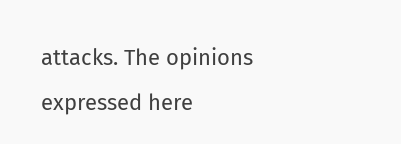attacks. The opinions expressed here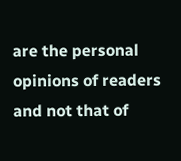are the personal opinions of readers and not that of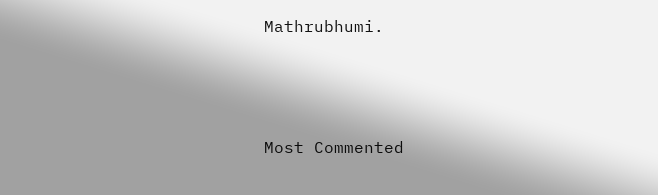Mathrubhumi.



Most Commented